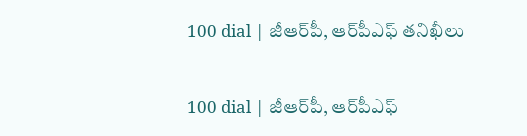100 dial | జీఆర్‌పీ, ఆర్‌పీఎఫ్‌ తనిఖీలు

100 dial | జీఆర్‌పీ, ఆర్‌పీఎఫ్‌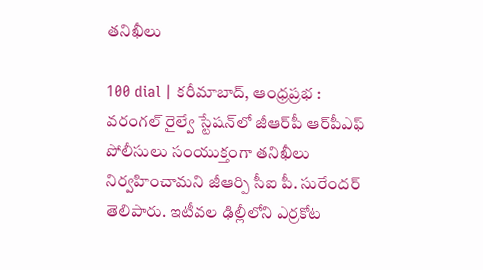తనిఖీలు

100 dial | కరీమాబాద్, ఆంధ్రప్రభ : వరంగల్ రైల్వే స్టేషన్‌లో జీఆర్‌పీ ఆర్‌పీఎఫ్ పోలీసులు సంయుక్తంగా తనిఖీలు నిర్వహించామని జీఆర్పి సీఐ పీ. సురేందర్ తెలిపారు. ఇటీవల ఢిల్లీలోని ఎర్రకోట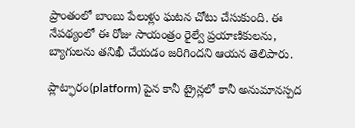ప్రాంతంలో బాంబు పేలుళ్లు ఘటన చోటు చేసుకుంది. ఈ నేపథ్యంలో ఈ రోజు సాయంత్రం రైల్వే ప్రయాణికులను, బ్యాగులను తనిఖీ చేయడం జరిగిందని ఆయన తెలిపారు.

ప్లాట్ఫారం(platform) పైన కానీ ట్రైన్లలో కానీ అనుమానస్పద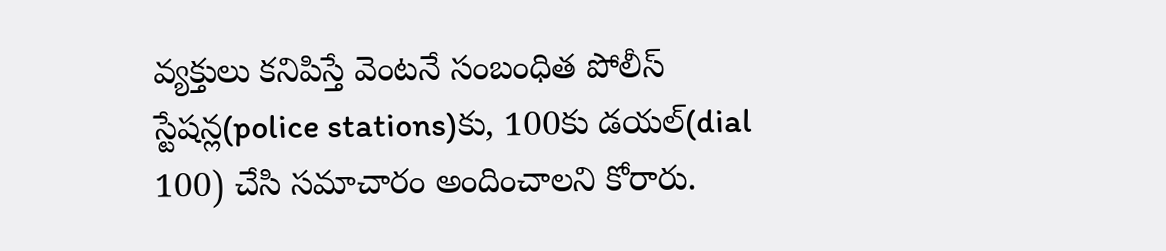వ్యక్తులు కనిపిస్తే వెంటనే సంబంధిత పోలీస్ స్టేషన్ల(police stations)కు, 100కు డయల్(dial 100) చేసి సమాచారం అందించాలని కోరారు.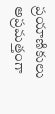ప్రయాణికులు అప్రమత్తంగా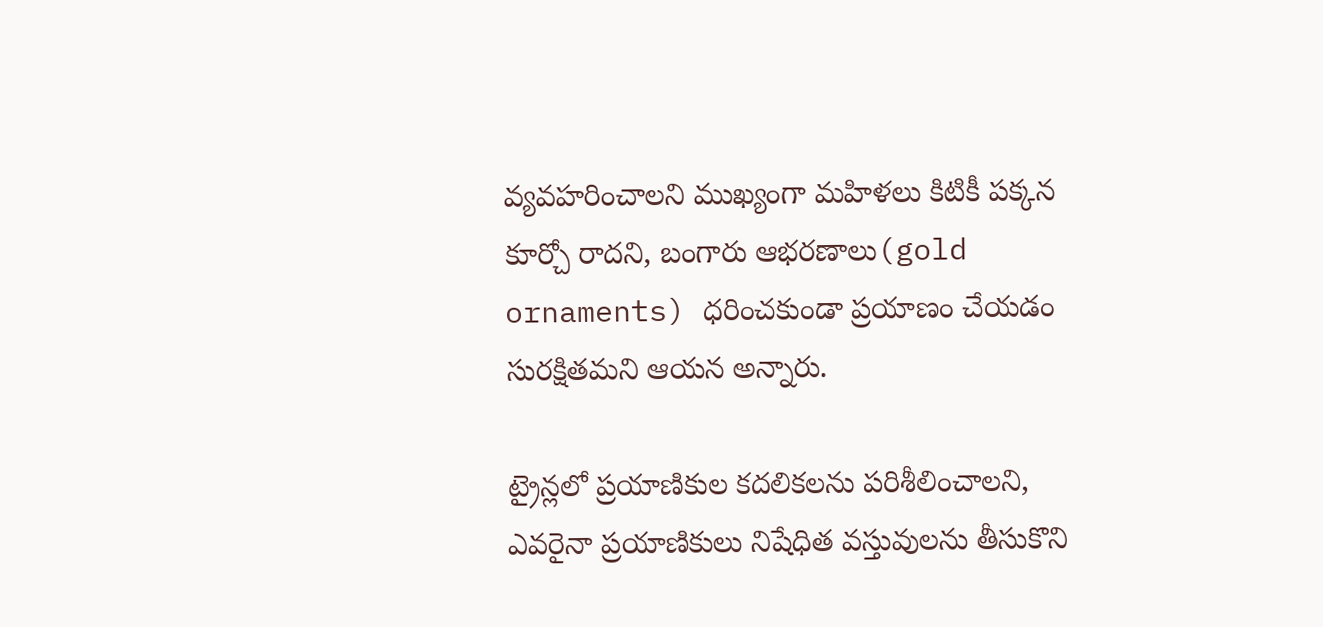వ్యవహరించాలని ముఖ్యంగా మహిళలు కిటికీ పక్కన కూర్చో రాదని, బంగారు ఆభరణాలు(gold ornaments) ధరించకుండా ప్రయాణం చేయడం సురక్షితమని ఆయన అన్నారు.

ట్రైన్లలో ప్రయాణికుల కదలికలను పరిశీలించాలని, ఎవరైనా ప్రయాణికులు నిషేధిత వస్తువులను తీసుకొని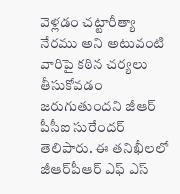వెళ్లడం చట్టారీత్యా నేరము అని అటువంటి వారిపై కఠిన చర్యలు తీసుకోవడం జరుగుతుందని జీఆర్ పీసీఐ సురేందర్ తెలిపారు. ఈ త‌నిఖీల‌లో జీఆర్‌పీఆర్ ఎఫ్‌ ఎస్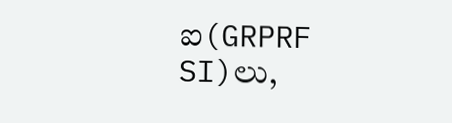ఐ(GRPRF SI)లు,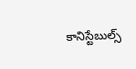కానిస్టేబుల్స్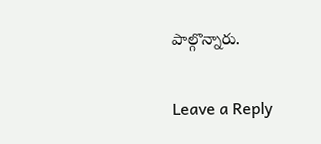పాల్గొన్నారు.

Leave a Reply